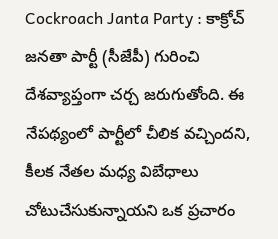Cockroach Janta Party : కాక్రోచ్ జనతా పార్టీ (సీజేపీ) గురించి దేశవ్యాప్తంగా చర్చ జరుగుతోంది. ఈ నేపథ్యంలో పార్టీలో చీలిక వచ్చిందని, కీలక నేతల మధ్య విబేధాలు చోటుచేసుకున్నాయని ఒక ప్రచారం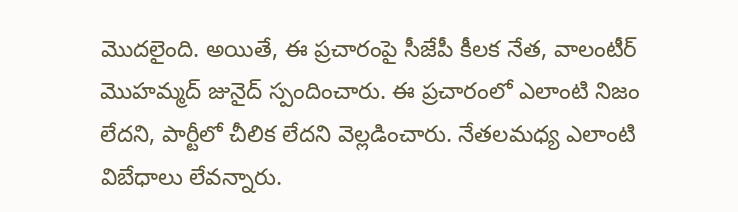మొదలైంది. అయితే, ఈ ప్రచారంపై సీజేపీ కీలక నేత, వాలంటీర్ మొహమ్మద్ జునైద్ స్పందించారు. ఈ ప్రచారంలో ఎలాంటి నిజం లేదని, పార్టీలో చీలిక లేదని వెల్లడించారు. నేతలమధ్య ఎలాంటి విబేధాలు లేవన్నారు.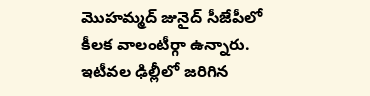మొహమ్మద్ జునైద్ సీజేపీలో కీలక వాలంటీర్గా ఉన్నారు.
ఇటీవల ఢిల్లీలో జరిగిన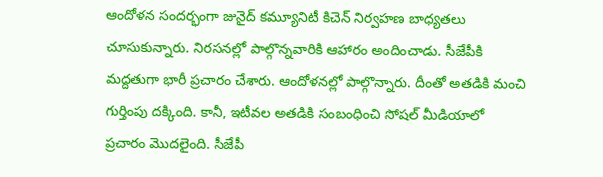ఆందోళన సందర్భంగా జునైద్ కమ్యూనిటీ కిచెన్ నిర్వహణ బాధ్యతలు చూసుకున్నారు. నిరసనల్లో పాల్గొన్నవారికి ఆహారం అందించాడు. సీజేపీకి మద్దతుగా భారీ ప్రచారం చేశారు. ఆందోళనల్లో పాల్గొన్నారు. దీంతో అతడికి మంచి గుర్తింపు దక్కింది. కానీ, ఇటీవల అతడికి సంబంధించి సోషల్ మీడియాలో ప్రచారం మొదలైంది. సీజేపీ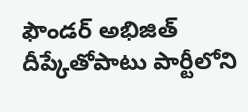ఫౌండర్ అభిజిత్ దీప్కేతోపాటు పార్టీలోని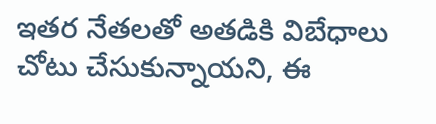ఇతర నేతలతో అతడికి విబేధాలు చోటు చేసుకున్నాయని, ఈ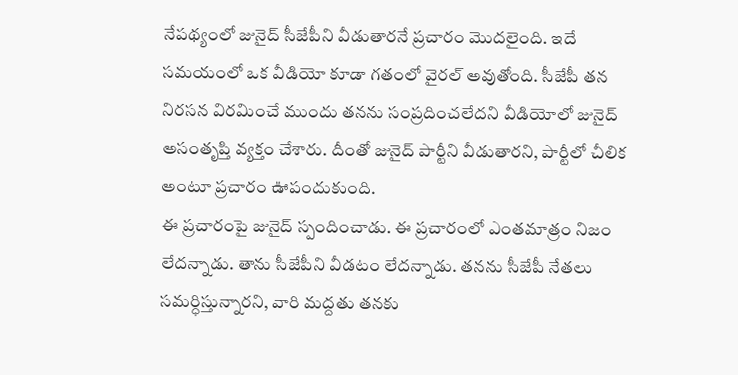నేపథ్యంలో జునైద్ సీజేపీని వీడుతారనే ప్రచారం మొదలైంది. ఇదే సమయంలో ఒక వీడియో కూడా గతంలో వైరల్ అవుతోంది. సీజేపీ తన నిరసన విరమించే ముందు తనను సంప్రదించలేదని వీడియోలో జునైద్ అసంతృప్తి వ్యక్తం చేశారు. దీంతో జునైద్ పార్టీని వీడుతారని, పార్టీలో చీలిక అంటూ ప్రచారం ఊపందుకుంది.
ఈ ప్రచారంపై జునైద్ స్పందించాడు. ఈ ప్రచారంలో ఎంతమాత్రం నిజం లేదన్నాడు. తాను సీజేపీని వీడటం లేదన్నాడు. తనను సీజేపీ నేతలు సమర్ధిస్తున్నారని, వారి మద్దతు తనకు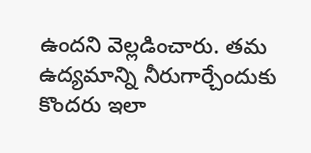ఉందని వెల్లడించారు. తమ ఉద్యమాన్ని నీరుగార్చేందుకు కొందరు ఇలా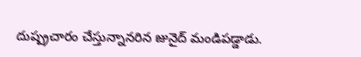దుష్ప్రచారం చేస్తున్నానరిన జునైద్ మండిపడ్డాడు.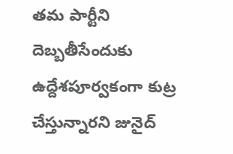తమ పార్టీని దెబ్బతీసేందుకు ఉద్దేశపూర్వకంగా కుట్ర చేస్తున్నారని జునైద్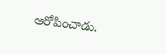ఆరోపించాడు.